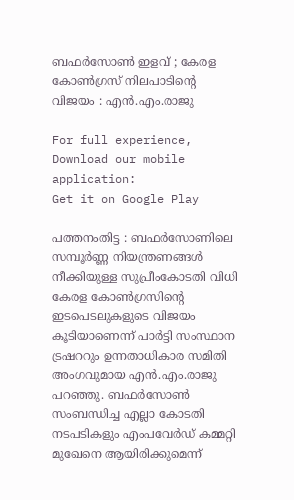ബഫര്‍സോണ്‍ ഇളവ് ; കേരള കോണ്‍ഗ്രസ് നിലപാടിൻ്റെ വിജയം : എന്‍.എം.രാജു

For full experience, Download our mobile application:
Get it on Google Play

പത്തനംതിട്ട : ബഫര്‍സോണിലെ സമ്പൂര്‍ണ്ണ നിയന്ത്രണങ്ങള്‍ നീക്കിയുള്ള സുപ്രീംകോടതി വിധി കേരള കോണ്‍ഗ്രസിന്റെ ഇടപെടലുകളുടെ വിജയം കൂടിയാണെന്ന് പാര്‍ട്ടി സംസ്ഥാന ട്രഷററും ഉന്നതാധികാര സമിതി അംഗവുമായ എന്‍.എം.രാജു പറഞ്ഞു. ബഫര്‍സോണ്‍ സംബന്ധിച്ച എല്ലാ കോടതി നടപടികളും എംപവേര്‍ഡ് കമ്മറ്റി മുഖേനെ ആയിരിക്കുമെന്ന്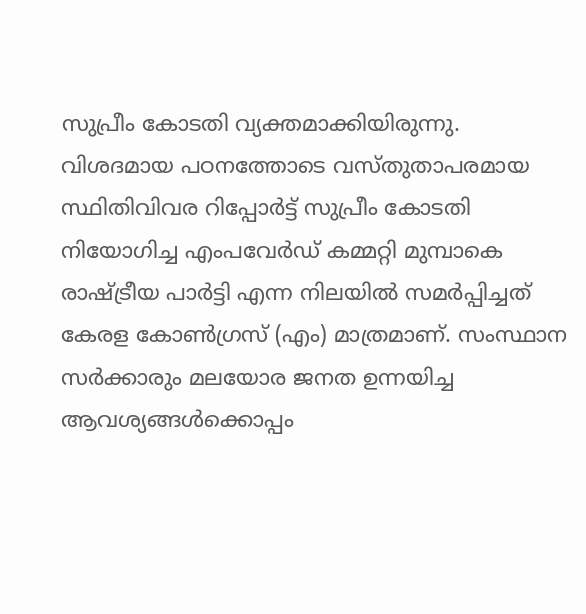സുപ്രീം കോടതി വ്യക്തമാക്കിയിരുന്നു. വിശദമായ പഠനത്തോടെ വസ്തുതാപരമായ സ്ഥിതിവിവര റിപ്പോര്‍ട്ട് സുപ്രീം കോടതി നിയോഗിച്ച എംപവേര്‍ഡ് കമ്മറ്റി മുമ്പാകെ രാഷ്ട്രീയ പാര്‍ട്ടി എന്ന നിലയില്‍ സമര്‍പ്പിച്ചത് കേരള കോണ്‍ഗ്രസ് (എം) മാത്രമാണ്. സംസ്ഥാന സര്‍ക്കാരും മലയോര ജനത ഉന്നയിച്ച ആവശ്യങ്ങള്‍ക്കൊപ്പം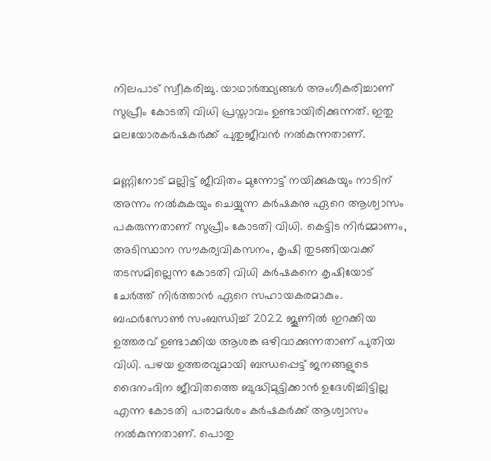നിലപാട് സ്വീകരിച്ചു. യാഥാര്‍ത്ഥ്യങ്ങള്‍ അംഗീകരിച്ചാണ് സുപ്രീം കോടതി വിധി പ്രസ്താവം ഉണ്ടായിരിക്കുന്നത്. ഇതു മലയോരകര്‍ഷകര്‍ക്ക് പുതുജീവന്‍ നല്‍കുന്നതാണ്.

മണ്ണിനോട് മല്ലിട്ട് ജീവിതം മുന്നോട്ട് നയിക്കുകയും നാടിന് അന്നം നല്‍കുകയും ചെയ്യുന്ന കര്‍ഷകനു ഏറെ ആശ്വാസം പകരുന്നതാണ് സുപ്രീം കോടതി വിധി. കെട്ടിട നിര്‍മ്മാണം, അടിസ്ഥാന സൗകര്യവികസനം, കൃഷി തുടങ്ങിയവക്ക് തടസമില്ലെന്ന കോടതി വിധി കര്‍ഷകനെ കൃഷിയോട് ചേര്‍ത്ത് നിര്‍ത്താന്‍ ഏറെ സഹായകരമാകും. ബഫര്‍സോണ്‍ സംബന്ധിച്ച് 2022 ജൂണില്‍ ഇറക്കിയ ഉത്തരവ് ഉണ്ടാക്കിയ ആശങ്ക ഒഴിവാക്കുന്നതാണ് പുതിയ വിധി. പഴയ ഉത്തരവുമായി ബന്ധപ്പെട്ട് ജനങ്ങളുടെ ദൈനംദിന ജീവിതത്തെ ബുദ്ധിമുട്ടിക്കാന്‍ ഉദേശിച്ചിട്ടില്ല എന്ന കോടതി പരാമര്‍ശം കര്‍ഷകര്‍ക്ക് ആശ്വാസം നല്‍കുന്നതാണ്. പൊതു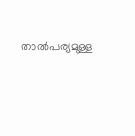താല്‍പര്യമുള്ള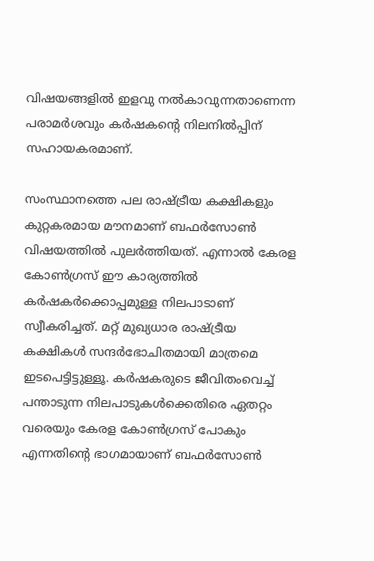വിഷയങ്ങളില്‍ ഇളവു നല്‍കാവുന്നതാണെന്ന പരാമര്‍ശവും കര്‍ഷകന്റെ നിലനില്‍പ്പിന് സഹായകരമാണ്.

സംസ്ഥാനത്തെ പല രാഷ്ട്രീയ കക്ഷികളും കുറ്റകരമായ മൗനമാണ് ബഫര്‍സോണ്‍ വിഷയത്തില്‍ പുലര്‍ത്തിയത്. എന്നാല്‍ കേരള കോണ്‍ഗ്രസ് ഈ കാര്യത്തില്‍ കര്‍ഷകര്‍ക്കൊപ്പമുള്ള നിലപാടാണ് സ്വീകരിച്ചത്. മറ്റ് മുഖ്യധാര രാഷ്ട്രീയ കക്ഷികള്‍ സന്ദര്‍ഭോചിതമായി മാത്രമെ ഇടപെട്ടിട്ടുള്ളൂ. കര്‍ഷകരുടെ ജീവിതംവെച്ച് പന്താടുന്ന നിലപാടുകള്‍ക്കെതിരെ ഏതറ്റം വരെയും കേരള കോണ്‍ഗ്രസ് പോകും എന്നതിന്റെ ഭാഗമായാണ് ബഫര്‍സോണ്‍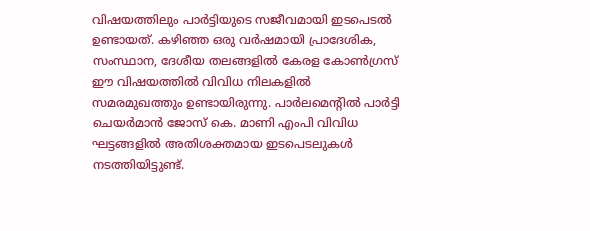വിഷയത്തിലും പാര്‍ട്ടിയുടെ സജീവമായി ഇടപെടല്‍ ഉണ്ടായത്. കഴിഞ്ഞ ഒരു വര്‍ഷമായി പ്രാദേശിക, സംസ്ഥാന, ദേശീയ തലങ്ങളില്‍ കേരള കോണ്‍ഗ്രസ് ഈ വിഷയത്തില്‍ വിവിധ നിലകളില്‍ സമരമുഖത്തും ഉണ്ടായിരുന്നു. പാര്‍ലമെന്റില്‍ പാര്‍ട്ടി ചെയര്‍മാന്‍ ജോസ് കെ. മാണി എംപി വിവിധ ഘട്ടങ്ങളില്‍ അതിശക്തമായ ഇടപെടലുകള്‍ നടത്തിയിട്ടുണ്ട്.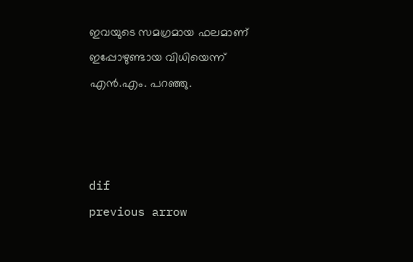ഇവയുടെ സമഗ്രമായ ഫലമാണ് ഇപ്പോഴുണ്ടായ വിധിയെന്ന് എന്‍.എം. പറഞ്ഞു.



dif
previous arrow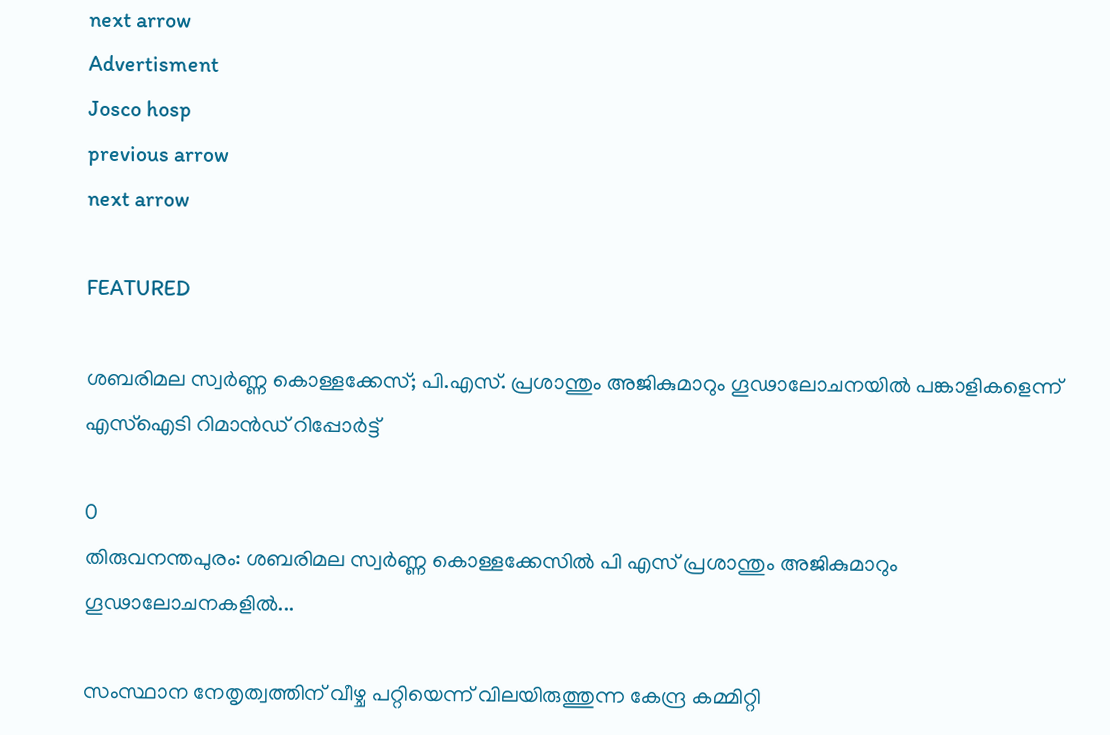next arrow
Advertisment
Josco hosp
previous arrow
next arrow

FEATURED

ശബരിമല സ്വര്‍ണ്ണ കൊള്ളക്കേസ്; പി.എസ്. പ്രശാന്തും അജികുമാറും ഗൂഢാലോചനയിൽ പങ്കാളികളെന്ന് എസ്‌ഐടി റിമാൻഡ് റിപ്പോർട്ട്

0
തിരുവനന്തപുരം: ശബരിമല സ്വര്‍ണ്ണ കൊള്ളക്കേസില്‍ പി എസ് പ്രശാന്തും അജികുമാറും ഗൂഢാലോചനകളില്‍...

സംസ്ഥാന നേതൃത്വത്തിന് വീഴ്ച പറ്റിയെന്ന് വിലയിരുത്തുന്ന കേന്ദ്ര കമ്മിറ്റി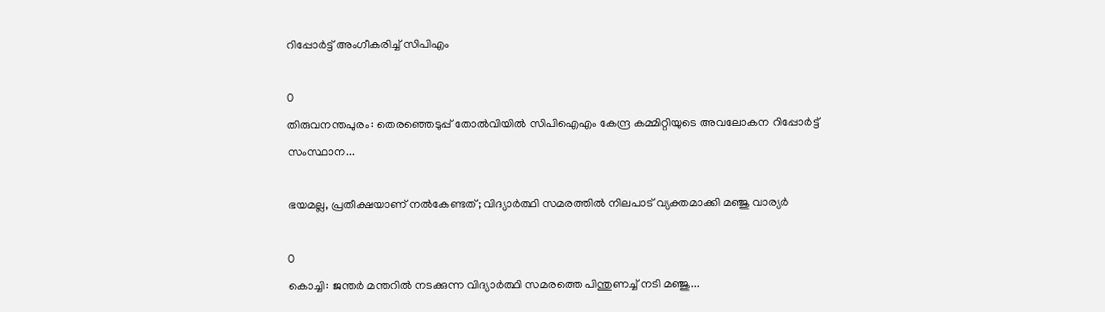റിപ്പോർട്ട് അംഗീകരിച്ച് സിപിഎം

0
തിരുവനന്തപുരം: തെരഞ്ഞെടുപ്പ് തോൽവിയിൽ സിപിഐഎം കേന്ദ്ര കമ്മിറ്റിയുടെ അവലോകന റിപ്പോര്‍ട്ട് സംസ്ഥാന...

ഭയമല്ല, പ്രതീക്ഷയാണ് നൽകേണ്ടത്; വിദ്യാർത്ഥി സമരത്തിൽ നിലപാട് വ്യക്തമാക്കി മഞ്ജു വാര്യർ

0
കൊച്ചി: ജന്തര്‍ മന്തറില്‍ നടക്കുന്ന വിദ്യാര്‍ത്ഥി സമരത്തെ പിന്തുണച്ച് നടി മഞ്ജു...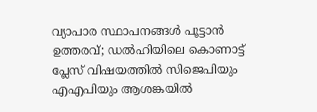വ്യാപാര സ്ഥാപനങ്ങൾ പൂട്ടാൻ ഉത്തരവ്; ഡൽഹിയിലെ കൊണാട്ട് പ്ലേസ് വിഷയത്തിൽ സിജെപിയും എഎപിയും ആശങ്കയിൽ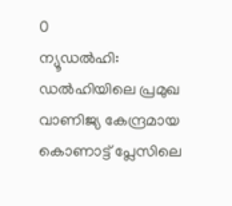0
ന്യൂഡല്‍ഹി: ഡല്‍ഹിയിലെ പ്രമുഖ വാണിജ്യ കേന്ദ്രമായ കൊണാട്ട് പ്ലേസിലെ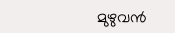മുഴുവന്‍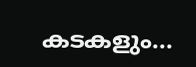കടകളും...